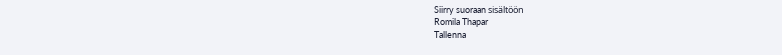Siirry suoraan sisältöön
Romila Thapar
Tallenna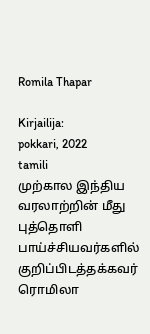Romila Thapar

Kirjailija:
pokkari, 2022
tamili
முற்கால இந்திய வரலாற்றின் மீது புத்தொளி பாய்ச்சியவர்களில் குறிப்பிடத்தக்கவர் ரொமிலா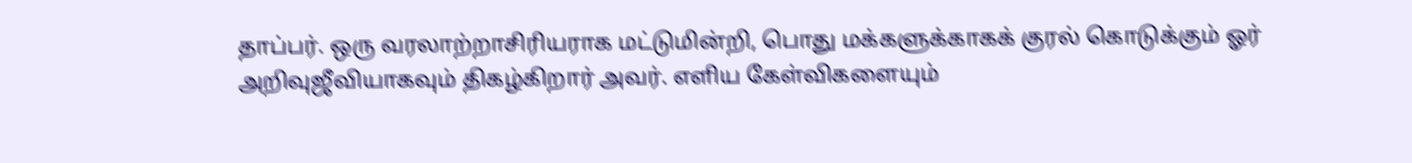தாப்பர். ஒரு வரலாற்றாசிரியராக மட்டுமின்றி, பொது மக்களுக்காகக் குரல் கொடுக்கும் ஓர் அறிவுஜீவியாகவும் திகழ்கிறார் அவர். எளிய கேள்விகளையும்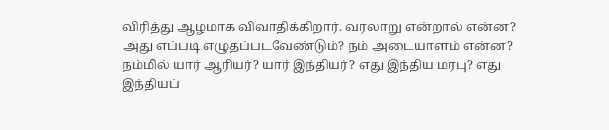விரித்து ஆழமாக விவாதிக்கிறார். வரலாறு என்றால் என்ன? அது எப்படி எழுதப்படவேண்டும்? நம் அடையாளம் என்ன? நம்மில் யார் ஆரியர்? யார் இந்தியர்? எது இந்திய மரபு? எது இந்தியப்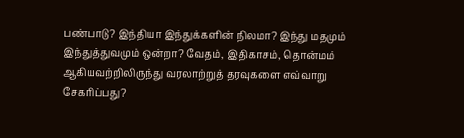பண்பாடு? இந்தியா இந்துக்களின் நிலமா? இந்து மதமும் இந்துத்துவமும் ஒன்றா? வேதம், இதிகாசம், தொன்மம் ஆகியவற்றிலிருந்து வரலாற்றுத் தரவுகளை எவ்வாறு சேகரிப்பது?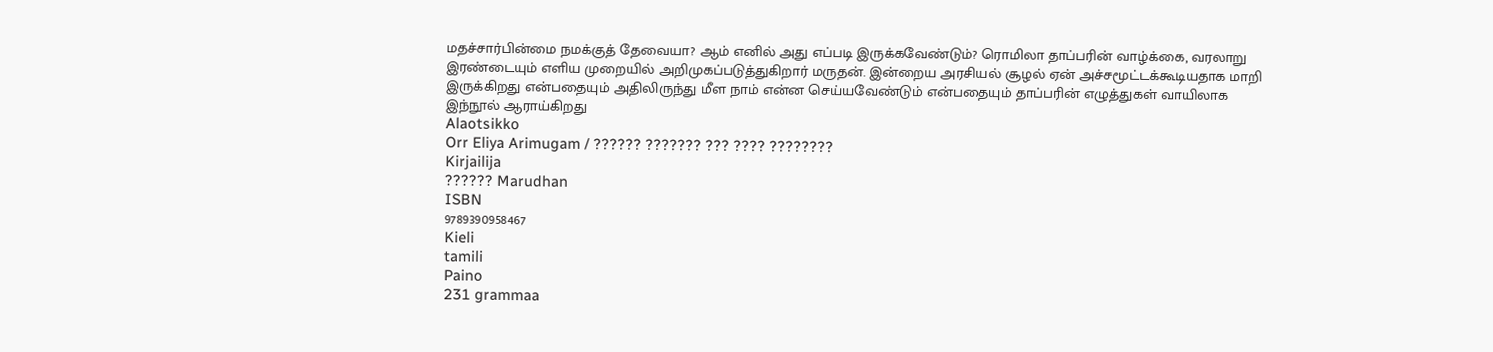மதச்சார்பின்மை நமக்குத் தேவையா? ஆம் எனில் அது எப்படி இருக்கவேண்டும்? ரொமிலா தாப்பரின் வாழ்க்கை, வரலாறு இரண்டையும் எளிய முறையில் அறிமுகப்படுத்துகிறார் மருதன். இன்றைய அரசியல் சூழல் ஏன் அச்சமூட்டக்கூடியதாக மாறி இருக்கிறது என்பதையும் அதிலிருந்து மீள நாம் என்ன செய்யவேண்டும் என்பதையும் தாப்பரின் எழுத்துகள் வாயிலாக இந்நூல் ஆராய்கிறது
Alaotsikko
Orr Eliya Arimugam / ?????? ??????? ??? ???? ????????
Kirjailija
?????? Marudhan
ISBN
9789390958467
Kieli
tamili
Paino
231 grammaa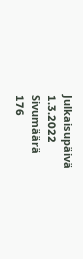Julkaisupäivä
1.3.2022
Sivumäärä
176